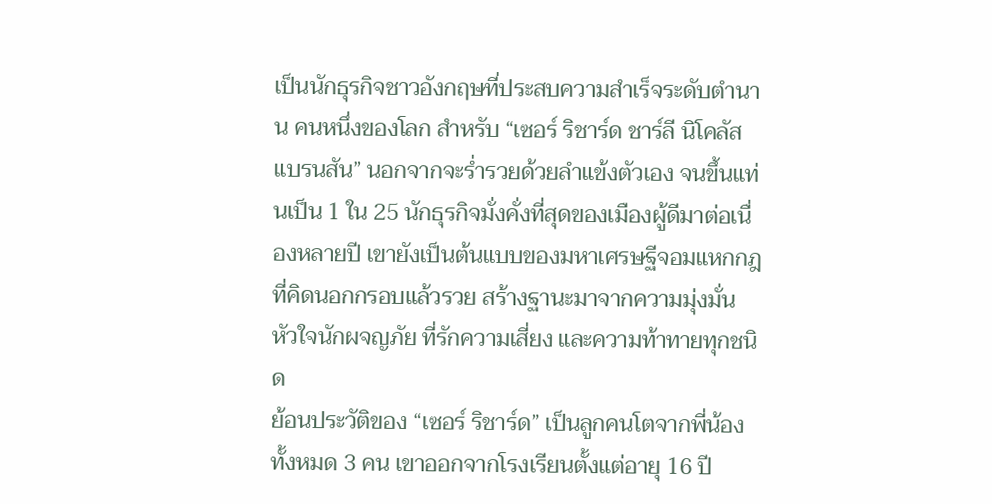เป็นนักธุรกิจชาวอังกฤษที่ประสบความสำเร็จระดับตำนาน คนหนึ่งของโลก สำหรับ “เซอร์ ริชาร์ด ชาร์ลี นิโคลัส แบรนสัน” นอกจากจะร่ำรวยด้วยลำแข้งตัวเอง จนขึ้นแท่นเป็น 1 ใน 25 นักธุรกิจมั่งคั่งที่สุดของเมืองผู้ดีมาต่อเนื่องหลายปี เขายังเป็นต้นแบบของมหาเศรษฐีจอมแหกกฎที่คิดนอกกรอบแล้วรวย สร้างฐานะมาจากความมุ่งมั่น หัวใจนักผจญภัย ที่รักความเสี่ยง และความท้าทายทุกชนิด
ย้อนประวัติของ “เซอร์ ริชาร์ด” เป็นลูกคนโตจากพี่น้องทั้งหมด 3 คน เขาออกจากโรงเรียนตั้งแต่อายุ 16 ปี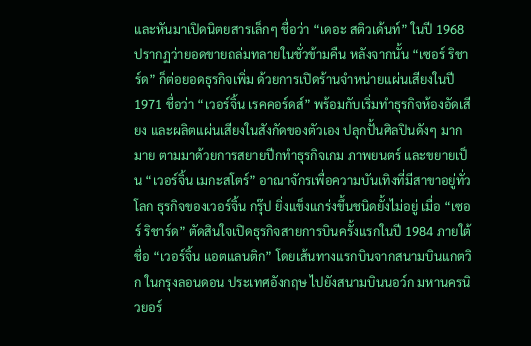และหันมาเปิดนิตยสารเล็กๆ ชื่อว่า “เดอะ สติวเด้นท์” ในปี 1968 ปรากฏว่ายอดขายถล่มทลายในชั่วข้ามคืน หลังจากนั้น “เซอร์ ริชาร์ด” ก็ต่อยอดธุรกิจเพิ่ม ด้วยการเปิดร้านจำหน่ายแผ่นเสียงในปี 1971 ชื่อว่า “เวอร์จิ้น เรคคอร์ดส์” พร้อมกับเริ่มทำธุรกิจห้องอัดเสียง และผลิตแผ่นเสียงในสังกัดของตัวเอง ปลุกปั้นศิลปินดังๆ มากมาย ตามมาด้วยการสยายปีกทำธุรกิจเกม ภาพยนตร์ และขยายเป็น “เวอร์จิ้น เมกะสโตร์” อาณาจักรเพื่อความบันเทิงที่มีสาขาอยู่ทั่วโลก ธุรกิจของเวอร์จิ้น กรุ๊ป ยิ่งแข็งแกร่งขึ้นชนิดยั้งไม่อยู่ เมื่อ “เซอร์ ริชาร์ด” ตัดสินใจเปิดธุรกิจสายการบินครั้งแรกในปี 1984 ภายใต้ชื่อ “เวอร์จิ้น แอตแลนติก” โดยเส้นทางแรกบินจากสนามบินแกตวิก ในกรุงลอนดอน ประเทศอังกฤษ ไปยังสนามบินนอว์ก มหานครนิวยอร์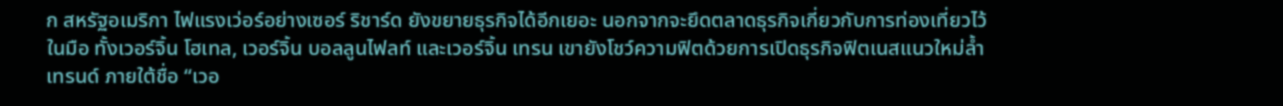ก สหรัฐอเมริกา ไฟแรงเว่อร์อย่างเซอร์ ริชาร์ด ยังขยายธุรกิจได้อีกเยอะ นอกจากจะยึดตลาดธุรกิจเกี่ยวกับการท่องเที่ยวไว้ในมือ ทั้งเวอร์จิ้น โฮเทล, เวอร์จิ้น บอลลูนไฟลท์ และเวอร์จิ้น เทรน เขายังโชว์ความฟิตด้วยการเปิดธุรกิจฟิตเนสแนวใหม่ล้ำเทรนด์ ภายใต้ชื่อ “เวอ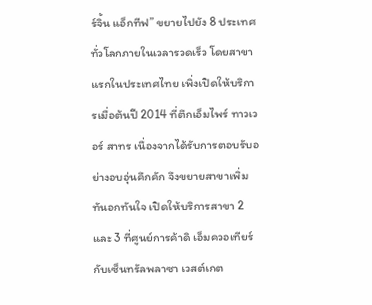ร์จิ้น แอ็กทีฟ” ขยายไปยัง 8 ประเทศทั่วโลกภายในเวลารวดเร็ว โดยสาขาแรกในประเทศไทย เพิ่งเปิดให้บริการเมื่อต้นปี 2014 ที่ตึกเอ็มไพร์ ทาวเวอร์ สาทร เนื่องจากได้รับการตอบรับอย่างอบอุ่นคึกคัก จึงขยายสาขาเพิ่มทันอกทันใจ เปิดให้บริการสาขา 2 และ 3 ที่ศูนย์การค้าดิ เอ็มควอเทียร์ กับเซ็นทรัลพลาซา เวสต์เกต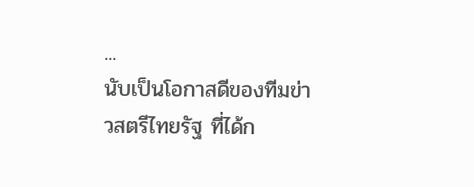...
นับเป็นโอกาสดีของทีมข่าวสตรีไทยรัฐ ที่ได้ก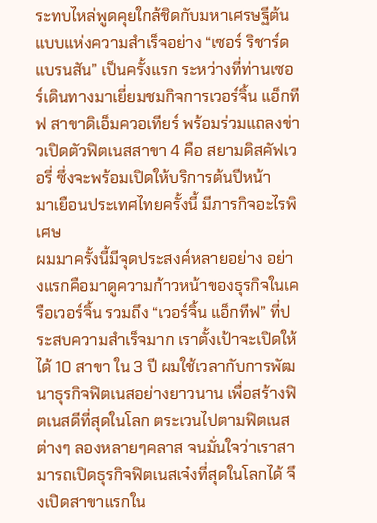ระทบไหล่พูดคุยใกล้ชิดกับมหาเศรษฐีต้นแบบแห่งความสำเร็จอย่าง “เซอร์ ริชาร์ด แบรนสัน” เป็นครั้งแรก ระหว่างที่ท่านเซอร์เดินทางมาเยี่ยมชมกิจการเวอร์จิ้น แอ็กทีฟ สาขาดิเอ็มควอเทียร์ พร้อมร่วมแถลงข่าวเปิดตัวฟิตเนสสาขา 4 คือ สยามดิสคัฟเวอรี่ ซึ่งจะพร้อมเปิดให้บริการต้นปีหน้า
มาเยือนประเทศไทยครั้งนี้ มีภารกิจอะไรพิเศษ
ผมมาครั้งนี้มีจุดประสงค์หลายอย่าง อย่างแรกคือมาดูความก้าวหน้าของธุรกิจในเครือเวอร์จิ้น รวมถึง “เวอร์จิ้น แอ็กทีฟ” ที่ประสบความสำเร็จมาก เราตั้งเป้าจะเปิดให้ได้ 10 สาขา ใน 3 ปี ผมใช้เวลากับการพัฒนาธุรกิจฟิตเนสอย่างยาวนาน เพื่อสร้างฟิตเนสดีที่สุดในโลก ตระเวนไปตามฟิตเนส ต่างๆ ลองหลายๆคลาส จนมั่นใจว่าเราสามารถเปิดธุรกิจฟิตเนสเจ๋งที่สุดในโลกได้ จึงเปิดสาขาแรกใน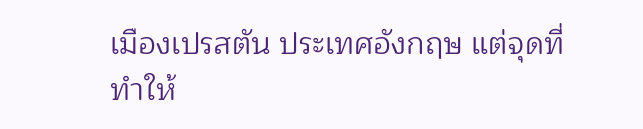เมืองเปรสตัน ประเทศอังกฤษ แต่จุดที่ทำให้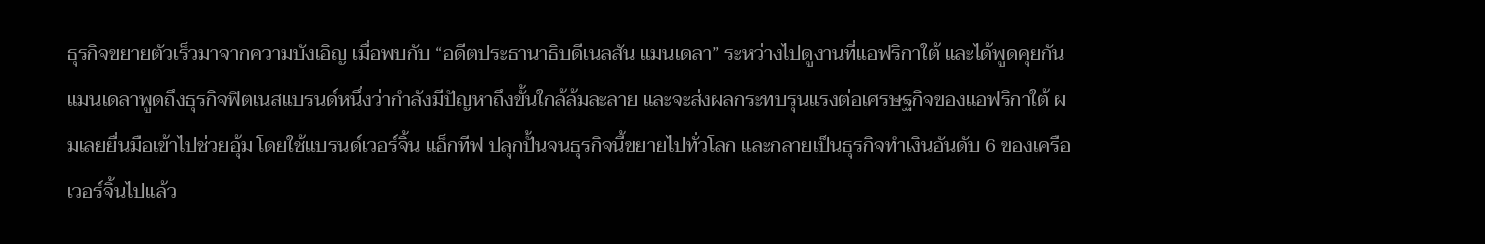ธุรกิจขยายตัวเร็วมาจากความบังเอิญ เมื่อพบกับ “อดีตประธานาธิบดีเนลสัน แมนเดลา” ระหว่างไปดูงานที่แอฟริกาใต้ และได้พูดคุยกัน แมนเดลาพูดถึงธุรกิจฟิตเนสแบรนด์หนึ่งว่ากำลังมีปัญหาถึงขั้นใกล้ล้มละลาย และจะส่งผลกระทบรุนแรงต่อเศรษฐกิจของแอฟริกาใต้ ผมเลยยื่นมือเข้าไปช่วยอุ้ม โดยใช้แบรนด์เวอร์จิ้น แอ็กทีฟ ปลุกปั้นจนธุรกิจนี้ขยายไปทั่วโลก และกลายเป็นธุรกิจทำเงินอันดับ 6 ของเครือเวอร์จิ้นไปแล้ว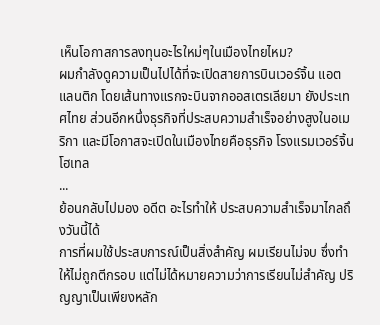เห็นโอกาสการลงทุนอะไรใหม่ๆในเมืองไทยไหม?
ผมกำลังดูความเป็นไปได้ที่จะเปิดสายการบินเวอร์จิ้น แอตแลนติก โดยเส้นทางแรกจะบินจากออสเตรเลียมา ยังประเทศไทย ส่วนอีกหนึ่งธุรกิจที่ประสบความสำเร็จอย่างสูงในอเมริกา และมีโอกาสจะเปิดในเมืองไทยคือธุรกิจ โรงแรมเวอร์จิ้น โฮเทล
...
ย้อนกลับไปมอง อดีต อะไรทำให้ ประสบความสำเร็จมาไกลถึงวันนี้ได้
การที่ผมใช้ประสบการณ์เป็นสิ่งสำคัญ ผมเรียนไม่จบ ซึ่งทำให้ไม่ถูกตีกรอบ แต่ไม่ได้หมายความว่าการเรียนไม่สำคัญ ปริญญาเป็นเพียงหลัก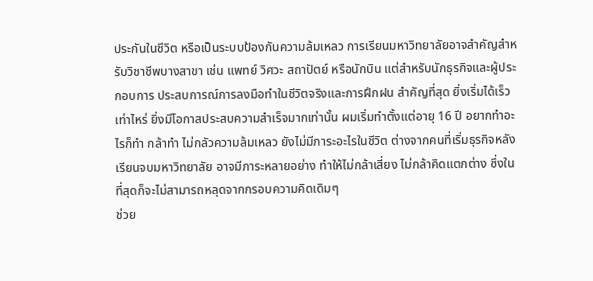ประกันในชีวิต หรือเป็นระบบป้องกันความล้มเหลว การเรียนมหาวิทยาลัยอาจสำคัญสำหรับวิชาชีพบางสาขา เช่น แพทย์ วิศวะ สถาปัตย์ หรือนักบิน แต่สำหรับนักธุรกิจและผู้ประกอบการ ประสบการณ์การลงมือทำในชีวิตจริงและการฝึกฝน สำคัญที่สุด ยิ่งเริ่มได้เร็วเท่าไหร่ ยิ่งมีโอกาสประสบความสำเร็จมากเท่านั้น ผมเริ่มทำตั้งแต่อายุ 16 ปี อยากทำอะไรก็ทำ กล้าทำ ไม่กลัวความล้มเหลว ยังไม่มีภาระอะไรในชีวิต ต่างจากคนที่เริ่มธุรกิจหลังเรียนจบมหาวิทยาลัย อาจมีภาระหลายอย่าง ทำให้ไม่กล้าเสี่ยง ไม่กล้าคิดแตกต่าง ซึ่งในที่สุดก็จะไม่สามารถหลุดจากกรอบความคิดเดิมๆ
ช่วย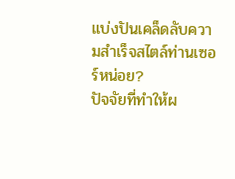แบ่งปันเคล็ดลับความสำเร็จสไตล์ท่านเซอร์หน่อย?
ปัจจัยที่ทำให้ผ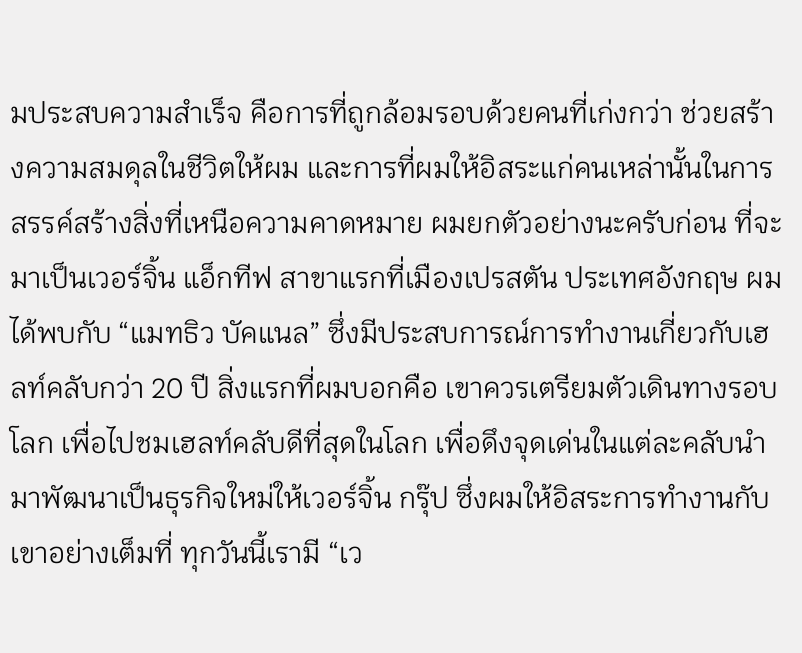มประสบความสำเร็จ คือการที่ถูกล้อมรอบด้วยคนที่เก่งกว่า ช่วยสร้างความสมดุลในชีวิตให้ผม และการที่ผมให้อิสระแก่คนเหล่านั้นในการสรรค์สร้างสิ่งที่เหนือความคาดหมาย ผมยกตัวอย่างนะครับก่อน ที่จะมาเป็นเวอร์จิ้น แอ็กทีฟ สาขาแรกที่เมืองเปรสตัน ประเทศอังกฤษ ผมได้พบกับ “แมทธิว บัคแนล” ซึ่งมีประสบการณ์การทำงานเกี่ยวกับเฮลท์คลับกว่า 20 ปี สิ่งแรกที่ผมบอกคือ เขาควรเตรียมตัวเดินทางรอบโลก เพื่อไปชมเฮลท์คลับดีที่สุดในโลก เพื่อดึงจุดเด่นในแต่ละคลับนำมาพัฒนาเป็นธุรกิจใหม่ให้เวอร์จิ้น กรุ๊ป ซึ่งผมให้อิสระการทำงานกับเขาอย่างเต็มที่ ทุกวันนี้เรามี “เว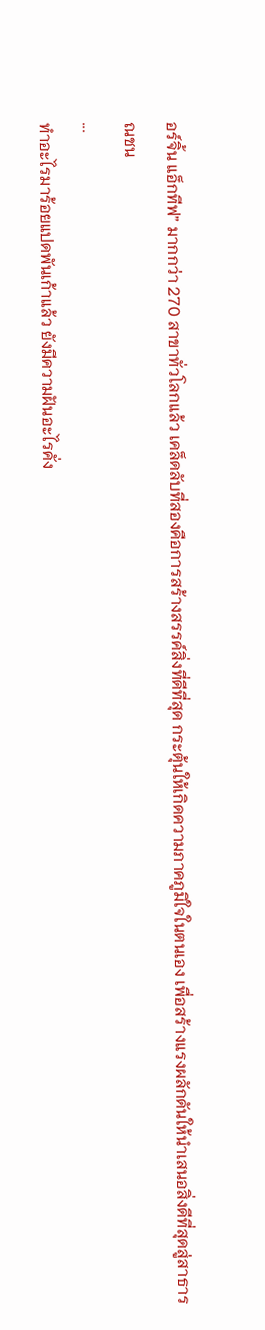อร์จิ้น แอ็กทีฟ” มากกว่า 270 สาขาทั่วโลกแล้ว เคล็ดลับที่สองคือการสร้างสรรค์สิ่งที่ดีที่สุด กระตุ้นให้เกิดความภาคภูมิใจในตนเอง เพื่อสร้างแรงผลักดันให้นำเสนอสิ่งดีที่สุดสู่สาธารณชน
...
ทำอะไรมาร้อยแปดพันเก้าแล้ว ยังมีความฝันอะไรคั่ง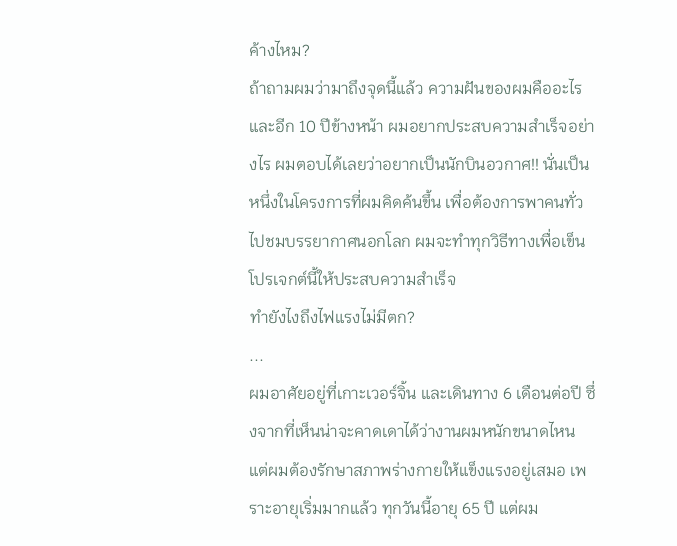ค้างไหม?
ถ้าถามผมว่ามาถึงจุดนี้แล้ว ความฝันของผมคืออะไร และอีก 10 ปีข้างหน้า ผมอยากประสบความสำเร็จอย่างไร ผมตอบได้เลยว่าอยากเป็นนักบินอวกาศ!! นั่นเป็นหนึ่งในโครงการที่ผมคิดค้นขึ้น เพื่อต้องการพาคนทั่วไปชมบรรยากาศนอกโลก ผมจะทำทุกวิธีทางเพื่อเข็นโปรเจกต์นี้ให้ประสบความสำเร็จ
ทำยังไงถึงไฟแรงไม่มีตก?
...
ผมอาศัยอยู่ที่เกาะเวอร์จิ้น และเดินทาง 6 เดือนต่อปี ซึ่งจากที่เห็นน่าจะคาดเดาได้ว่างานผมหนักขนาดไหน แต่ผมต้องรักษาสภาพร่างกายให้แข็งแรงอยู่เสมอ เพราะอายุเริ่มมากแล้ว ทุกวันนี้อายุ 65 ปี แต่ผม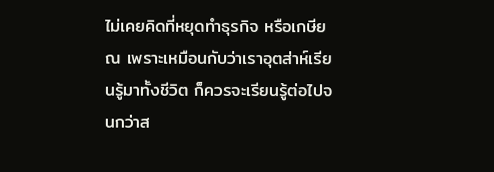ไม่เคยคิดที่หยุดทำธุรกิจ หรือเกษียณ เพราะเหมือนกับว่าเราอุตส่าห์เรียนรู้มาทั้งชีวิต ก็ควรจะเรียนรู้ต่อไปจนกว่าส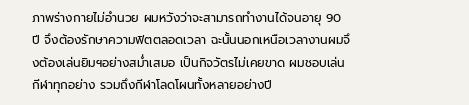ภาพร่างกายไม่อำนวย ผมหวังว่าจะสามารถทำงานได้จนอายุ 90 ปี จึงต้องรักษาความฟิตตลอดเวลา ฉะนั้นนอกเหนือเวลางานผมจึงต้องเล่นยิมฯอย่างสม่ำเสมอ เป็นกิจวัตรไม่เคยขาด ผมชอบเล่นกีฬาทุกอย่าง รวมถึงกีฬาโลดโผนทั้งหลายอย่างปี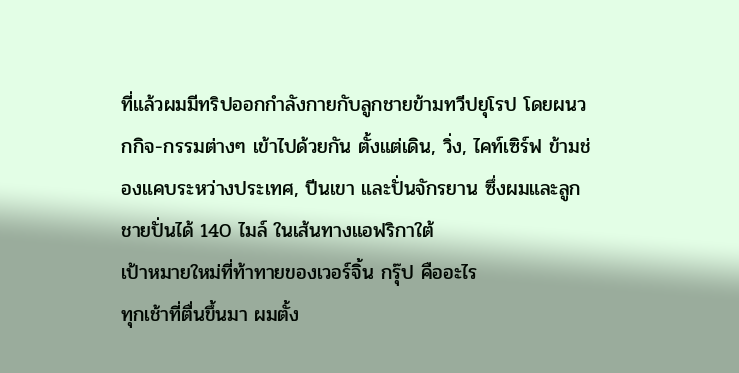ที่แล้วผมมีทริปออกกำลังกายกับลูกชายข้ามทวีปยุโรป โดยผนวกกิจ-กรรมต่างๆ เข้าไปด้วยกัน ตั้งแต่เดิน, วิ่ง, ไคท์เซิร์ฟ ข้ามช่องแคบระหว่างประเทศ, ปีนเขา และปั่นจักรยาน ซึ่งผมและลูกชายปั่นได้ 140 ไมล์ ในเส้นทางแอฟริกาใต้
เป้าหมายใหม่ที่ท้าทายของเวอร์จิ้น กรุ๊ป คืออะไร
ทุกเช้าที่ตื่นขึ้นมา ผมตั้ง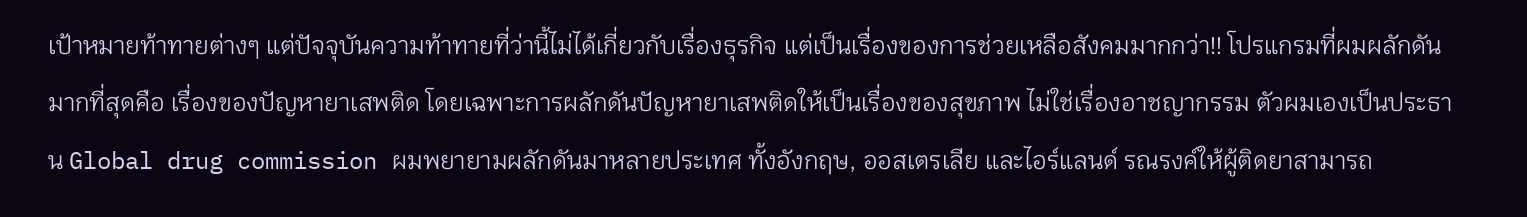เป้าหมายท้าทายต่างๆ แต่ปัจจุบันความท้าทายที่ว่านี้ไม่ได้เกี่ยวกับเรื่องธุรกิจ แต่เป็นเรื่องของการช่วยเหลือสังคมมากกว่า!! โปรแกรมที่ผมผลักดันมากที่สุดคือ เรื่องของปัญหายาเสพติด โดยเฉพาะการผลักดันปัญหายาเสพติดให้เป็นเรื่องของสุขภาพ ไม่ใช่เรื่องอาชญากรรม ตัวผมเองเป็นประธาน Global drug commission ผมพยายามผลักดันมาหลายประเทศ ทั้งอังกฤษ, ออสเตรเลีย และไอร์แลนด์ รณรงค์ให้ผู้ติดยาสามารถ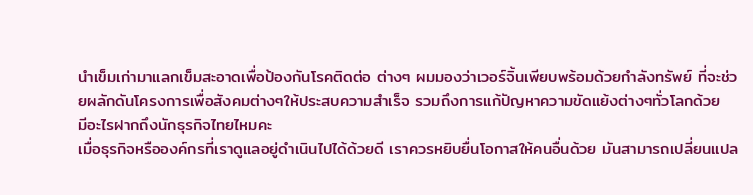นำเข็มเก่ามาแลกเข็มสะอาดเพื่อป้องกันโรคติดต่อ ต่างๆ ผมมองว่าเวอร์จิ้นเพียบพร้อมด้วยกำลังทรัพย์ ที่จะช่วยผลักดันโครงการเพื่อสังคมต่างๆให้ประสบความสำเร็จ รวมถึงการแก้ปัญหาความขัดแย้งต่างๆทั่วโลกด้วย
มีอะไรฝากถึงนักธุรกิจไทยไหมคะ
เมื่อธุรกิจหรือองค์กรที่เราดูแลอยู่ดำเนินไปได้ด้วยดี เราควรหยิบยื่นโอกาสให้คนอื่นด้วย มันสามารถเปลี่ยนแปล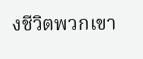งชีวิตพวกเขา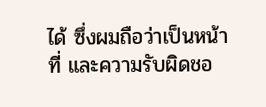ได้ ซึ่งผมถือว่าเป็นหน้าที่ และความรับผิดชอ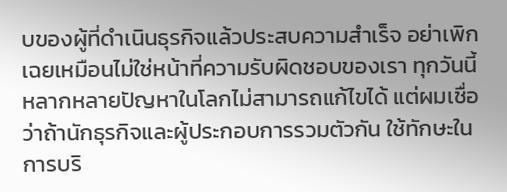บของผู้ที่ดำเนินธุรกิจแล้วประสบความสำเร็จ อย่าเพิกเฉยเหมือนไม่ใช่หน้าที่ความรับผิดชอบของเรา ทุกวันนี้หลากหลายปัญหาในโลกไม่สามารถแก้ไขได้ แต่ผมเชื่อว่าถ้านักธุรกิจและผู้ประกอบการรวมตัวกัน ใช้ทักษะในการบริ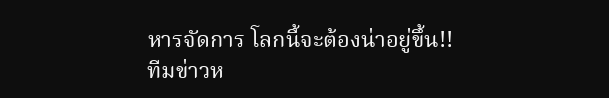หารจัดการ โลกนี้จะต้องน่าอยู่ขึ้น!!
ทีมข่าวห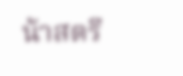น้าสตรี